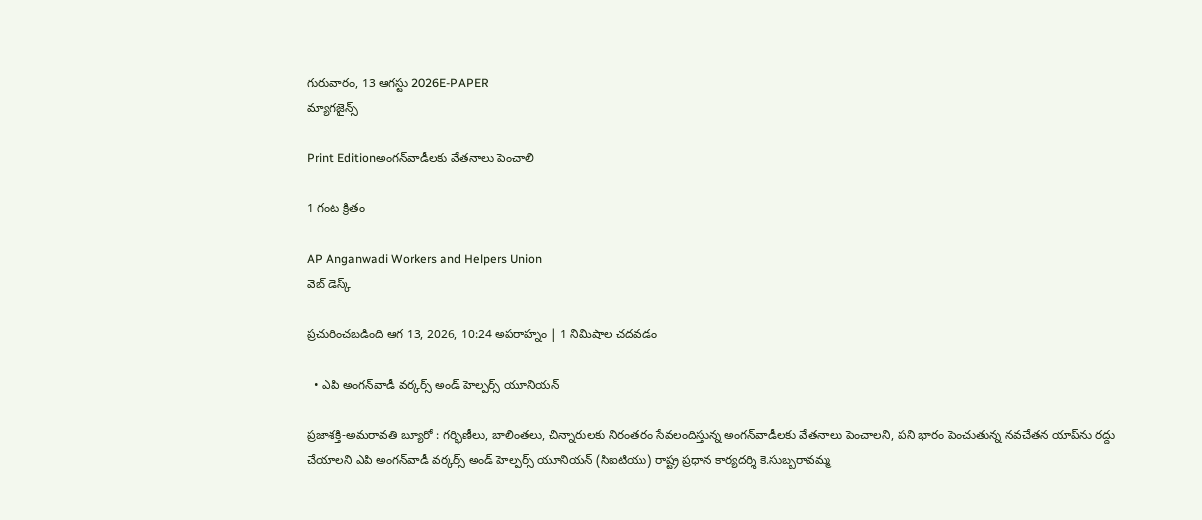గురువారం, 13 ఆగస్టు 2026E-PAPER
మ్యాగజైన్స్

Print Editionఅంగన్‌‌వాడీలకు వేతనాలు పెంచాలి

1 గంట క్రితం

AP Anganwadi Workers and Helpers Union
వెబ్ డెస్క్

ప్రచురించబడింది ఆగ 13, 2026, 10:24 అపరాహ్నం | 1 నిమిషాల చదవడం

  • ఎపి అంగన్‌వాడీ వర్కర్స్‌ అండ్‌‌ హెల్పర్స్‌ యూనియన్‌

ప్రజాశక్తి-అమరావతి బ్యూరో : గర్భిణీలు, బాలింతలు, చిన్నారులకు నిరంతరం సేవలందిస్తున్న అంగన్‌వాడీలకు వేతనాలు పెంచాలని, పని భారం పెంచుతున్న నవచేతన యాప్‌ను రద్దు చేయాలని ఎపి అంగన్‌వాడీ వర్కర్స్‌ అండ్‌‌ హెల్పర్స్‌ యూనియన్‌ (సిఐటియు) రాష్ట్ర ప్రధాన కార్యదర్శి కె.సుబ్బరావమ్మ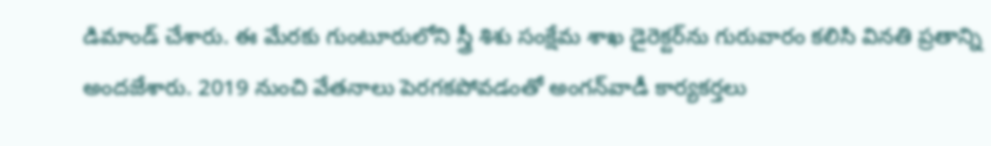డిమాండ్‌ ‌చేశారు. ఈ మేరకు గుంటూరులోని ‌స్త్రీ శిశు సంక్షేమ శాఖ డైరెక్టర్‌‌ను గురువారం కలిసి వినతి ప్రతాన్ని అందజేశారు. 2019 నుంచి వేతనాలు పెరగకపోవడంతో అంగన్‌వాడీ కార్యకర్తలు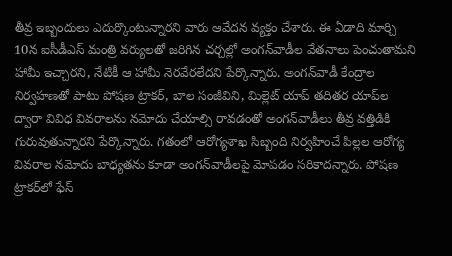తీవ్ర ఇబ్బందులు ఎదుర్కొంటున్నారని వారు ఆవేదన వ్యక్తం చేశారు. ఈ ఏడాది మార్చి 10న ఐసీడీఎస్‌ మంత్రి వర్యులతో జరిగిన చర్చల్లో అంగన్‌వాడీల వేతనాలు పెంచుతామని హామీ ఇచ్చారని, నేటికీ ఆ హామీ నెరవేరలేదని పేర్కొన్నారు. అంగన్‌వాడీ కేంద్రాల నిర్వహణతో పాటు పోషణ ట్రాకర్‌, బాల సంజీవిని, మిల్లెట్‌ యాప్‌ తదితర యాప్‌ల ద్వారా వివిధ వివరాలను నమోదు చేయాల్సి రావడంతో అంగన్‌‌వాడీలు తీవ్ర వత్తిడికి గురువుతున్నారని పేర్కొన్నారు. గతంలో ఆరోగ్యశాఖ సిబ్బంది నిర్వహించే పిల్లల ఆరోగ్య వివరాల నమోదు బాధ్యతను కూడా అంగన్‌వాడీలపై మోపడం సరికాదన్నారు. పోషణ ట్రాకర్‌లో ఫేస్‌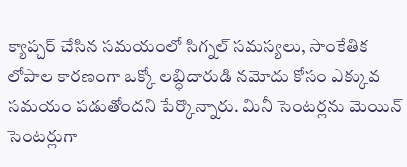క్యాప్చర్‌ చేసిన సమయంలో సిగ్నల్‌ సమస్యలు, సాంకేతిక లోపాల కారణంగా ఒక్కో లబ్ధిదారుడి నమోదు కోసం ఎక్కువ సమయం పడుతోందని పేర్కొన్నారు. మినీ సెంటర్లను మెయిన్‌ సెంటర్లుగా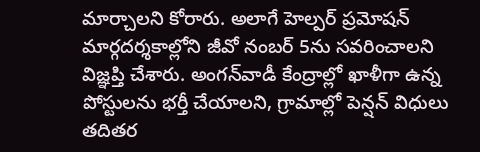మార్చాలని కోరారు. అలాగే హెల్పర్‌ ప్రమోషన్‌ మార్గదర్శకాల్లోని జీవో నంబర్‌ 5ను సవరించాలని విజ్ఞప్తి చేశారు. అంగన్‌వాడీ కేంద్రాల్లో ఖాళీగా ఉన్న పోస్టులను భర్తీ చేయాలని, గ్రామాల్లో పెన్షన్‌ విధులు తదితర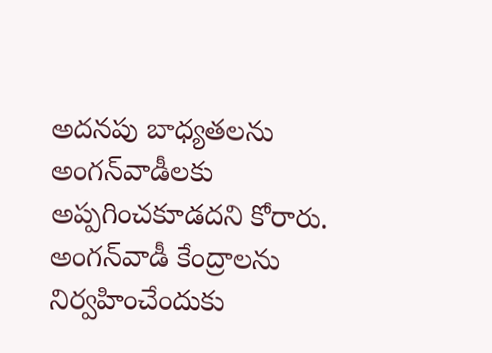అదనపు బాధ్యతలను అంగన్‌వాడీలకు అప్పగించకూడదని కోరారు. అంగన్‌వాడీ కేంద్రాలను నిర్వహించేందుకు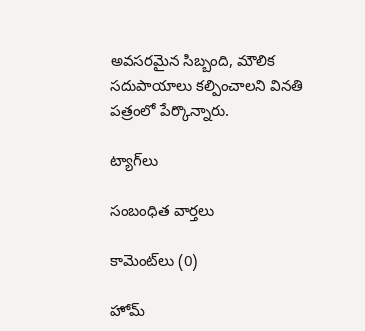అవసరమైన సిబ్బంది, మౌలిక సదుపాయాలు కల్పించాలని వినతి పత్రంలో పేర్కొన్నారు.

ట్యాగ్‌లు

సంబంధిత వార్తలు

కామెంట్‌లు (0)

హోమ్